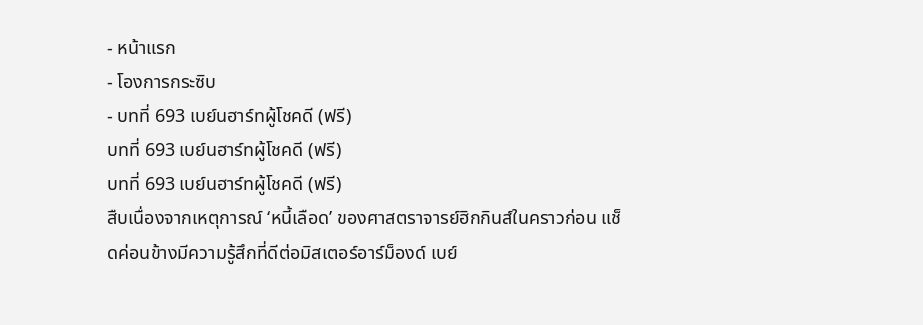- หน้าแรก
- โองการกระซิบ
- บทที่ 693 เบย์นฮาร์ทผู้โชคดี (ฟรี)
บทที่ 693 เบย์นฮาร์ทผู้โชคดี (ฟรี)
บทที่ 693 เบย์นฮาร์ทผู้โชคดี (ฟรี)
สืบเนื่องจากเหตุการณ์ ‘หนี้เลือด’ ของศาสตราจารย์ฮิกกินส์ในคราวก่อน แช็ดค่อนข้างมีความรู้สึกที่ดีต่อมิสเตอร์อาร์ม็องด์ เบย์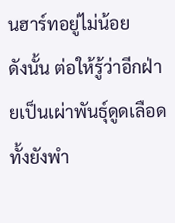นฮาร์ทอยู่ไม่น้อย
ดังนั้น ต่อให้รู้ว่าอีกฝ่ายเป็นเผ่าพันธุ์ดูดเลือด ทั้งยังพำ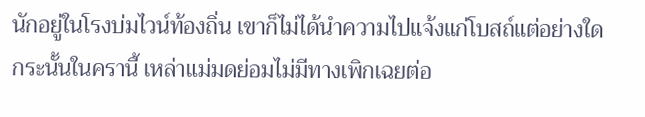นักอยู่ในโรงบ่มไวน์ท้องถิ่น เขาก็ไม่ได้นำความไปแจ้งแก่โบสถ์แต่อย่างใด
กระนั้นในครานี้ เหล่าแม่มดย่อมไม่มีทางเพิกเฉยต่อ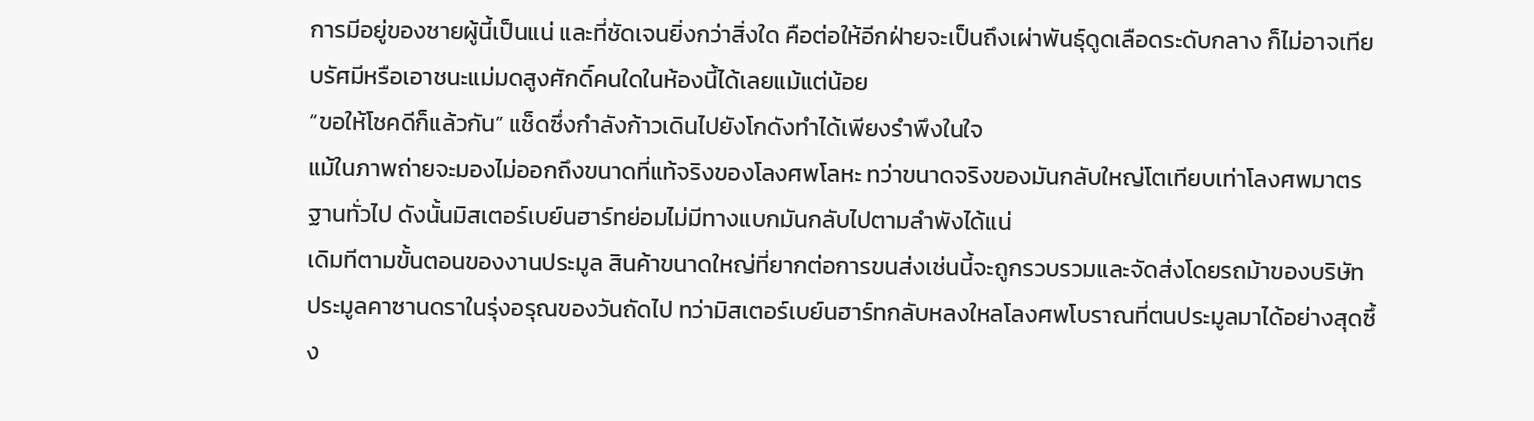การมีอยู่ของชายผู้นี้เป็นแน่ และที่ชัดเจนยิ่งกว่าสิ่งใด คือต่อให้อีกฝ่ายจะเป็นถึงเผ่าพันธุ์ดูดเลือดระดับกลาง ก็ไม่อาจเทียบรัศมีหรือเอาชนะแม่มดสูงศักดิ์คนใดในห้องนี้ได้เลยแม้แต่น้อย
“ขอให้โชคดีก็แล้วกัน” แช็ดซึ่งกำลังก้าวเดินไปยังโกดังทำได้เพียงรำพึงในใจ
แม้ในภาพถ่ายจะมองไม่ออกถึงขนาดที่แท้จริงของโลงศพโลหะ ทว่าขนาดจริงของมันกลับใหญ่โตเทียบเท่าโลงศพมาตรฐานทั่วไป ดังนั้นมิสเตอร์เบย์นฮาร์ทย่อมไม่มีทางแบกมันกลับไปตามลำพังได้แน่
เดิมทีตามขั้นตอนของงานประมูล สินค้าขนาดใหญ่ที่ยากต่อการขนส่งเช่นนี้จะถูกรวบรวมและจัดส่งโดยรถม้าของบริษัทประมูลคาซานดราในรุ่งอรุณของวันถัดไป ทว่ามิสเตอร์เบย์นฮาร์ทกลับหลงใหลโลงศพโบราณที่ตนประมูลมาได้อย่างสุดซึ้ง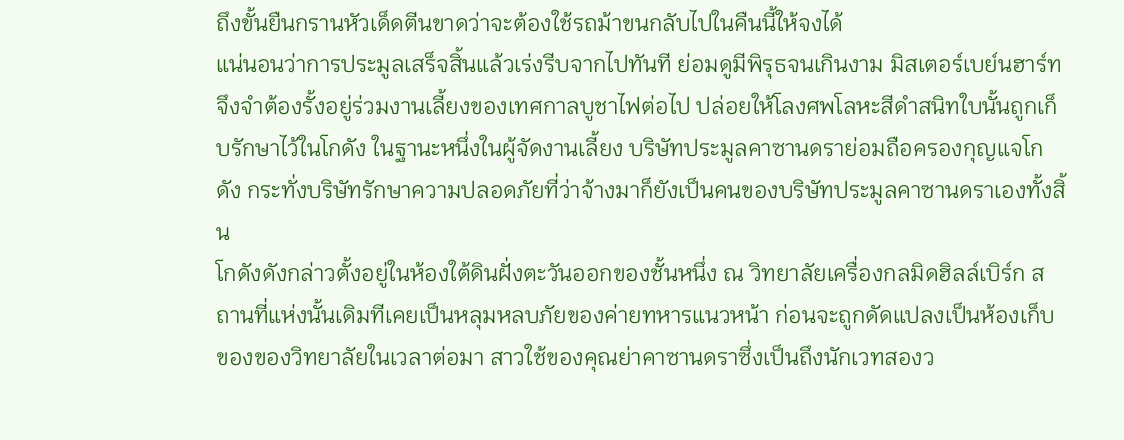ถึงขั้นยืนกรานหัวเด็ดตีนขาดว่าจะต้องใช้รถม้าขนกลับไปในคืนนี้ให้จงได้
แน่นอนว่าการประมูลเสร็จสิ้นแล้วเร่งรีบจากไปทันที ย่อมดูมีพิรุธจนเกินงาม มิสเตอร์เบย์นฮาร์ทจึงจำต้องรั้งอยู่ร่วมงานเลี้ยงของเทศกาลบูชาไฟต่อไป ปล่อยให้โลงศพโลหะสีดำสนิทใบนั้นถูกเก็บรักษาไว้ในโกดัง ในฐานะหนึ่งในผู้จัดงานเลี้ยง บริษัทประมูลคาซานดราย่อมถือครองกุญแจโกดัง กระทั่งบริษัทรักษาความปลอดภัยที่ว่าจ้างมาก็ยังเป็นคนของบริษัทประมูลคาซานดราเองทั้งสิ้น
โกดังดังกล่าวตั้งอยู่ในห้องใต้ดินฝั่งตะวันออกของชั้นหนึ่ง ณ วิทยาลัยเครื่องกลมิดฮิลล์เบิร์ก สถานที่แห่งนั้นเดิมทีเคยเป็นหลุมหลบภัยของค่ายทหารแนวหน้า ก่อนจะถูกดัดแปลงเป็นห้องเก็บของของวิทยาลัยในเวลาต่อมา สาวใช้ของคุณย่าคาซานดราซึ่งเป็นถึงนักเวทสองว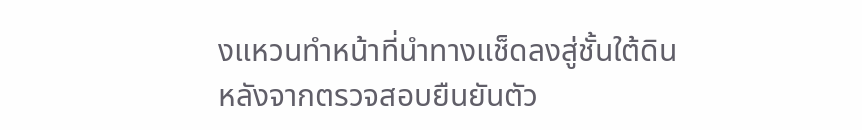งแหวนทำหน้าที่นำทางแช็ดลงสู่ชั้นใต้ดิน
หลังจากตรวจสอบยืนยันตัว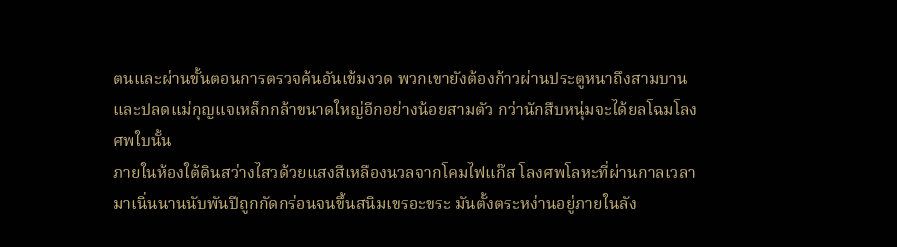ตนและผ่านขั้นตอนการตรวจค้นอันเข้มงวด พวกเขายังต้องก้าวผ่านประตูหนาถึงสามบาน และปลดแม่กุญแจเหล็กกล้าขนาดใหญ่อีกอย่างน้อยสามตัว กว่านักสืบหนุ่มจะได้ยลโฉมโลงศพใบนั้น
ภายในห้องใต้ดินสว่างไสวด้วยแสงสีเหลืองนวลจากโคมไฟแก๊ส โลงศพโลหะที่ผ่านกาลเวลามาเนิ่นนานนับพันปีถูกกัดกร่อนจนขึ้นสนิมเขรอะขระ มันตั้งตระหง่านอยู่ภายในลัง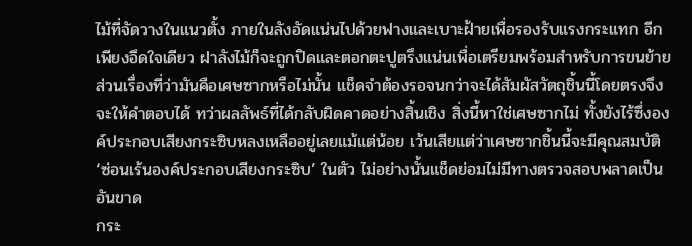ไม้ที่จัดวางในแนวตั้ง ภายในลังอัดแน่นไปด้วยฟางและเบาะฝ้ายเพื่อรองรับแรงกระแทก อีกเพียงอึดใจเดียว ฝาลังไม้ก็จะถูกปิดและตอกตะปูตรึงแน่นเพื่อเตรียมพร้อมสำหรับการขนย้าย
ส่วนเรื่องที่ว่ามันคือเศษซากหรือไม่นั้น แช็ดจำต้องรอจนกว่าจะได้สัมผัสวัตถุชิ้นนี้โดยตรงจึงจะให้คำตอบได้ ทว่าผลลัพธ์ที่ได้กลับผิดคาดอย่างสิ้นเชิง สิ่งนี้หาใช่เศษซากไม่ ทั้งยังไร้ซึ่งองค์ประกอบเสียงกระซิบหลงเหลืออยู่เลยแม้แต่น้อย เว้นเสียแต่ว่าเศษซากชิ้นนี้จะมีคุณสมบัติ ‘ซ่อนเร้นองค์ประกอบเสียงกระซิบ’ ในตัว ไม่อย่างนั้นแช็ดย่อมไม่มีทางตรวจสอบพลาดเป็นอันขาด
กระ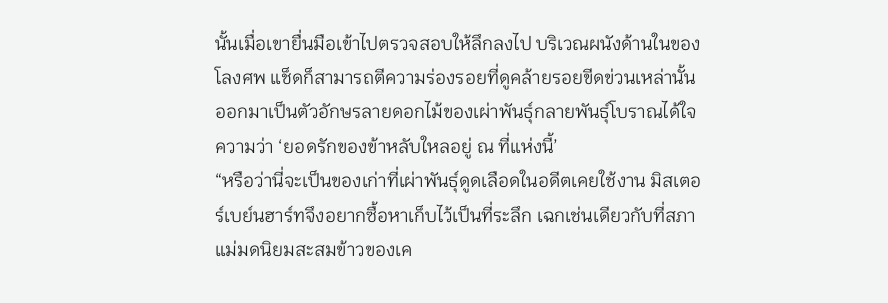นั้นเมื่อเขายื่นมือเข้าไปตรวจสอบให้ลึกลงไป บริเวณผนังด้านในของโลงศพ แช็ดก็สามารถตีความร่องรอยที่ดูคล้ายรอยขีดข่วนเหล่านั้น ออกมาเป็นตัวอักษรลายดอกไม้ของเผ่าพันธุ์กลายพันธุ์โบราณได้ใจความว่า ‘ยอดรักของข้าหลับใหลอยู่ ณ ที่แห่งนี้’
“หรือว่านี่จะเป็นของเก่าที่เผ่าพันธุ์ดูดเลือดในอดีตเคยใช้งาน มิสเตอร์เบย์นฮาร์ทจึงอยากซื้อหาเก็บไว้เป็นที่ระลึก เฉกเช่นเดียวกับที่สภาแม่มดนิยมสะสมข้าวของเค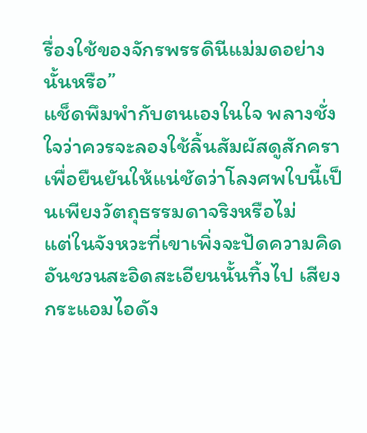รื่องใช้ของจักรพรรดินีแม่มดอย่างนั้นหรือ”
แช็ดพึมพำกับตนเองในใจ พลางชั่งใจว่าควรจะลองใช้ลิ้นสัมผัสดูสักครา เพื่อยืนยันให้แน่ชัดว่าโลงศพใบนี้เป็นเพียงวัตถุธรรมดาจริงหรือไม่
แต่ในจังหวะที่เขาเพิ่งจะปัดความคิดอันชวนสะอิดสะเอียนนั้นทิ้งไป เสียงกระแอมไอดัง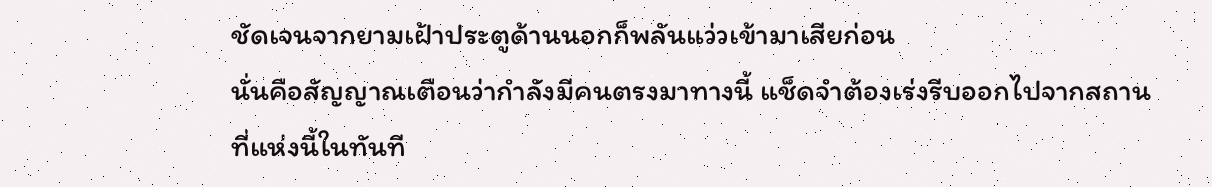ชัดเจนจากยามเฝ้าประตูด้านนอกก็พลันแว่วเข้ามาเสียก่อน
นั่นคือสัญญาณเตือนว่ากำลังมีคนตรงมาทางนี้ แช็ดจำต้องเร่งรีบออกไปจากสถานที่แห่งนี้ในทันที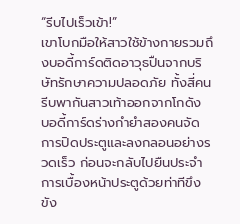“รีบไปเร็วเข้า!”
เขาโบกมือให้สาวใช้ข้างกายรวมถึงบอดี้การ์ดติดอาวุธปืนจากบริษัทรักษาความปลอดภัย ทั้งสี่คนรีบพากันสาวเท้าออกจากโกดัง บอดี้การ์ดร่างกำยำสองคนจัดการปิดประตูและลงกลอนอย่างรวดเร็ว ก่อนจะกลับไปยืนประจำการเบื้องหน้าประตูด้วยท่าทีขึงขัง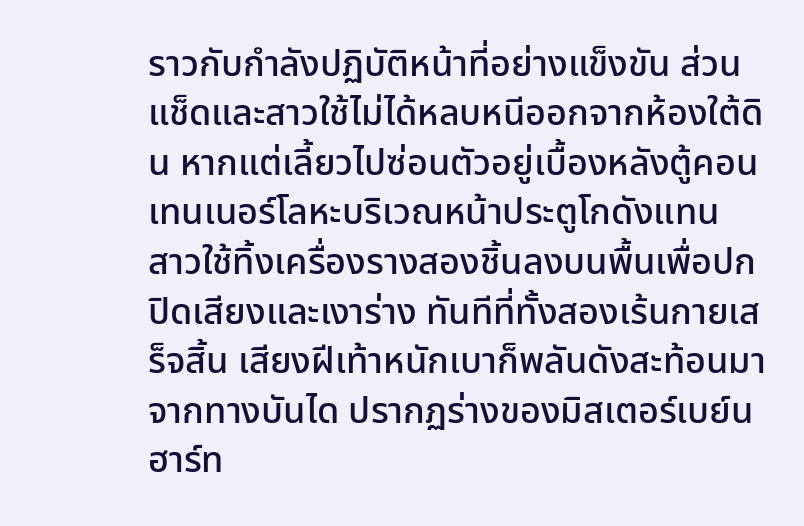ราวกับกำลังปฏิบัติหน้าที่อย่างแข็งขัน ส่วนแช็ดและสาวใช้ไม่ได้หลบหนีออกจากห้องใต้ดิน หากแต่เลี้ยวไปซ่อนตัวอยู่เบื้องหลังตู้คอนเทนเนอร์โลหะบริเวณหน้าประตูโกดังแทน
สาวใช้ทิ้งเครื่องรางสองชิ้นลงบนพื้นเพื่อปกปิดเสียงและเงาร่าง ทันทีที่ทั้งสองเร้นกายเสร็จสิ้น เสียงฝีเท้าหนักเบาก็พลันดังสะท้อนมาจากทางบันได ปรากฏร่างของมิสเตอร์เบย์นฮาร์ท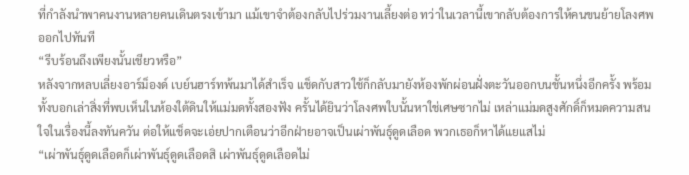ที่กำลังนำพาคนงานหลายคนเดินตรงเข้ามา แม้เขาจำต้องกลับไปร่วมงานเลี้ยงต่อ ทว่าในเวลานี้เขากลับต้องการให้คนขนย้ายโลงศพออกไปทันที
“รีบร้อนถึงเพียงนั้นเชียวหรือ”
หลังจากหลบเลี่ยงอาร์ม็องด์ เบย์นฮาร์ทพ้นมาได้สำเร็จ แช็ดกับสาวใช้ก็กลับมายังห้องพักผ่อนฝั่งตะวันออกบนชั้นหนึ่งอีกครั้ง พร้อมทั้งบอกเล่าสิ่งที่พบเห็นในห้องใต้ดินให้แม่มดทั้งสองฟัง ครั้นได้ยินว่าโลงศพใบนั้นหาใช่เศษซากไม่ เหล่าแม่มดสูงศักดิ์ก็หมดความสนใจในเรื่องนี้ลงทันควัน ต่อให้แช็ดจะเอ่ยปากเตือนว่าอีกฝ่ายอาจเป็นเผ่าพันธุ์ดูดเลือด พวกเธอก็หาได้แยแสไม่
“เผ่าพันธุ์ดูดเลือดก็เผ่าพันธุ์ดูดเลือดสิ เผ่าพันธุ์ดูดเลือดไม่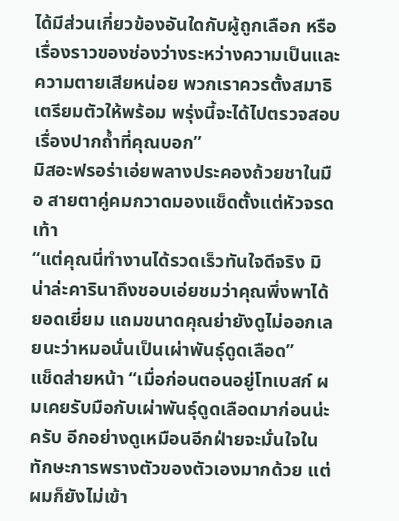ได้มีส่วนเกี่ยวข้องอันใดกับผู้ถูกเลือก หรือเรื่องราวของช่องว่างระหว่างความเป็นและความตายเสียหน่อย พวกเราควรตั้งสมาธิเตรียมตัวให้พร้อม พรุ่งนี้จะได้ไปตรวจสอบเรื่องปากถ้ำที่คุณบอก”
มิสอะฟรอร่าเอ่ยพลางประคองถ้วยชาในมือ สายตาคู่คมกวาดมองแช็ดตั้งแต่หัวจรดเท้า
“แต่คุณนี่ทำงานได้รวดเร็วทันใจดีจริง มิน่าล่ะคารินาถึงชอบเอ่ยชมว่าคุณพึ่งพาได้ยอดเยี่ยม แถมขนาดคุณย่ายังดูไม่ออกเลยนะว่าหมอนั่นเป็นเผ่าพันธุ์ดูดเลือด”
แช็ดส่ายหน้า “เมื่อก่อนตอนอยู่โทเบสก์ ผมเคยรับมือกับเผ่าพันธุ์ดูดเลือดมาก่อนน่ะครับ อีกอย่างดูเหมือนอีกฝ่ายจะมั่นใจในทักษะการพรางตัวของตัวเองมากด้วย แต่ผมก็ยังไม่เข้า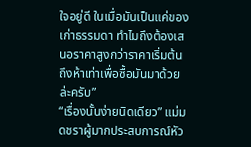ใจอยู่ดี ในเมื่อมันเป็นแค่ของเก่าธรรมดา ทำไมถึงต้องเสนอราคาสูงกว่าราคาเริ่มต้นถึงห้าเท่าเพื่อซื้อมันมาด้วยล่ะครับ”
“เรื่องนั้นง่ายนิดเดียว” แม่มดชราผู้มากประสบการณ์หัว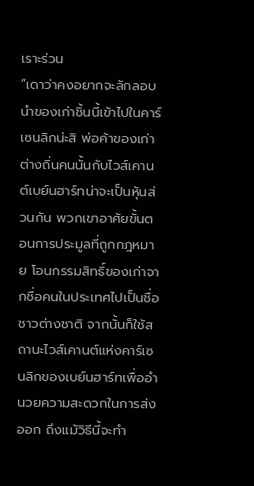เราะร่วน
“เดาว่าคงอยากจะลักลอบนำของเก่าชิ้นนี้เข้าไปในคาร์เซนลิกน่ะสิ พ่อค้าของเก่าต่างถิ่นคนนั้นกับไวส์เคานต์เบย์นฮาร์ทน่าจะเป็นหุ้นส่วนกัน พวกเขาอาศัยขั้นตอนการประมูลที่ถูกกฎหมาย โอนกรรมสิทธิ์ของเก่าจากชื่อคนในประเทศไปเป็นชื่อชาวต่างชาติ จากนั้นก็ใช้สถานะไวส์เคานต์แห่งคาร์เซนลิกของเบย์นฮาร์ทเพื่ออำนวยความสะดวกในการส่งออก ถึงแม้วิธีนี้จะทำ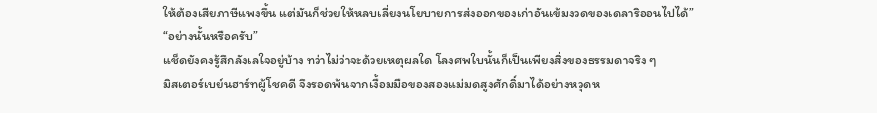ให้ต้องเสียภาษีแพงขึ้น แต่มันก็ช่วยให้หลบเลี่ยงนโยบายการส่งออกของเก่าอันเข้มงวดของเดลาริออนไปได้”
“อย่างนั้นหรือครับ”
แช็ดยังคงรู้สึกลังเลใจอยู่บ้าง ทว่าไม่ว่าจะด้วยเหตุผลใด โลงศพใบนั้นก็เป็นเพียงสิ่งของธรรมดาจริง ๆ
มิสเตอร์เบย์นฮาร์ทผู้โชคดี จึงรอดพ้นจากเงื้อมมือของสองแม่มดสูงศักดิ์มาได้อย่างหวุดห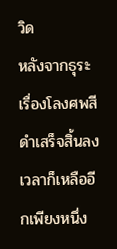วิด
หลังจากธุระเรื่องโลงศพสีดำเสร็จสิ้นลง เวลาก็เหลืออีกเพียงหนึ่ง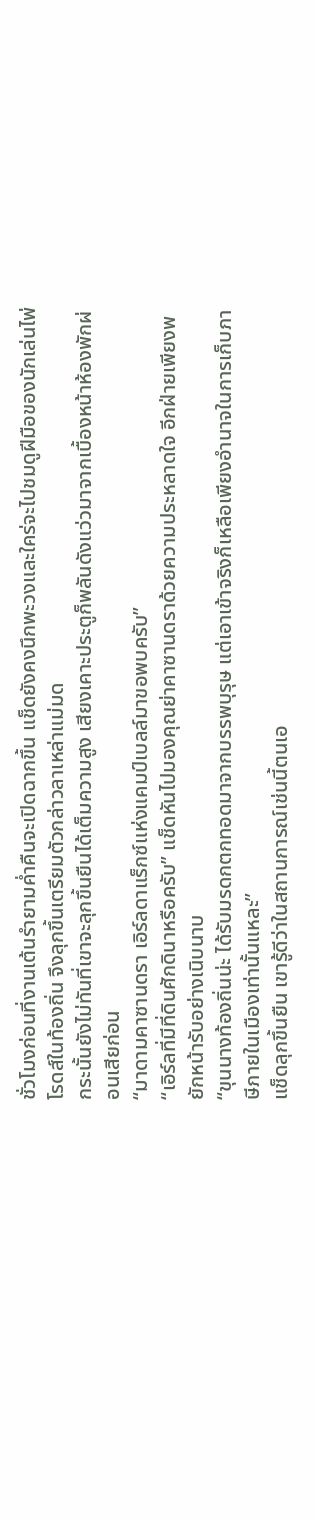ชั่วโมงก่อนที่งานเต้นรำยามค่ำคืนจะเปิดฉากขึ้น แช็ดยังคงนึกพะวงและใคร่จะไปชมดูฝีมือของนักเล่นไพ่โรดส์ในท้องถิ่น จึงลุกขึ้นเตรียมตัวกล่าวลาเหล่าแม่มด
กระนั้นยังไม่ทันที่เขาจะลุกขึ้นยืนได้เต็มความสูง เสียงเคาะประตูก็พลันดังแว่วมาจากเบื้องหน้าห้องพักผ่อนเสียก่อน
“มาดามคาซานดรา เอิร์ลดาแร็กซ์แห่งแคมป์เบลล์มาขอพบครับ”
“เอิร์ลที่มีที่ดินศักดินาหรือครับ” แช็ดหันไปมองคุณย่าคาซานดราด้วยความประหลาดใจ อีกฝ่ายเพียงพยักหน้ารับอย่างเนิบนาบ
“ขุนนางท้องถิ่นน่ะ ได้รับมรดกตกทอดมาจากบรรพบุรุษ แต่เอาเข้าจริงก็เหลือเพียงอำนาจในการเก็บภาษีภายในเมืองเท่านั้นแหละ”
แช็ดลุกขึ้นยืน เขารู้ดีว่าในสถานการณ์เช่นนี้ตนเอ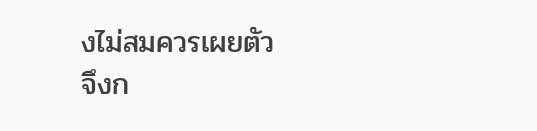งไม่สมควรเผยตัว จึงก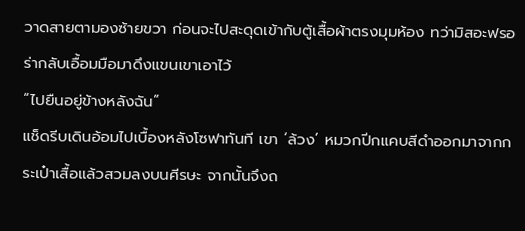วาดสายตามองซ้ายขวา ก่อนจะไปสะดุดเข้ากับตู้เสื้อผ้าตรงมุมห้อง ทว่ามิสอะฟรอร่ากลับเอื้อมมือมาดึงแขนเขาเอาไว้
“ไปยืนอยู่ข้างหลังฉัน”
แช็ดรีบเดินอ้อมไปเบื้องหลังโซฟาทันที เขา ‘ล้วง’ หมวกปีกแคบสีดำออกมาจากกระเป๋าเสื้อแล้วสวมลงบนศีรษะ จากนั้นจึงถ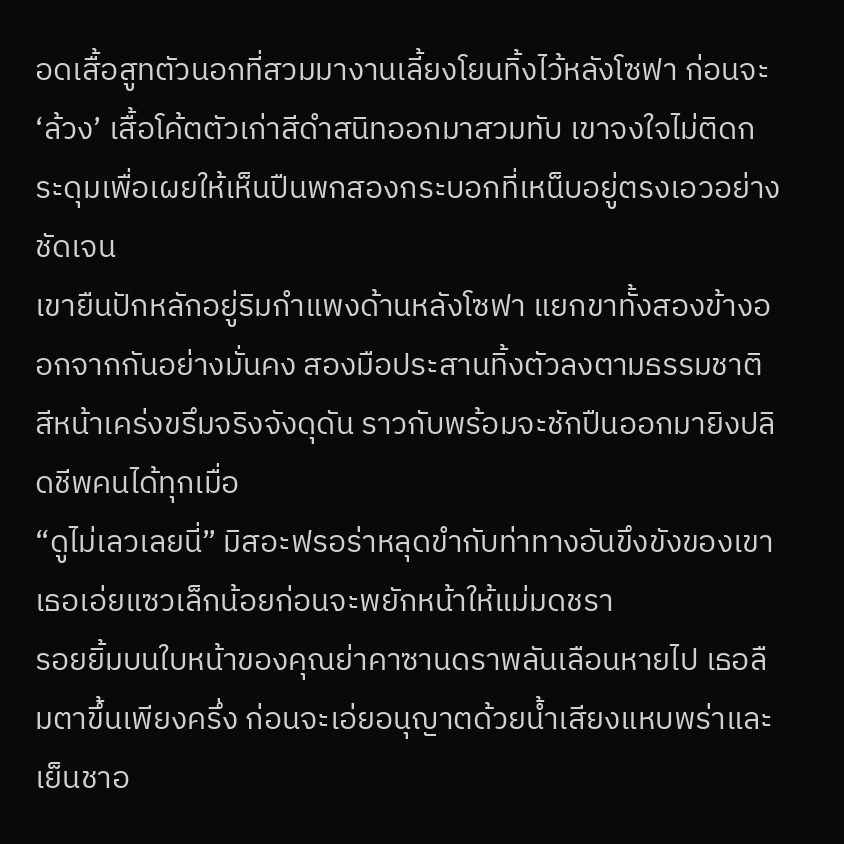อดเสื้อสูทตัวนอกที่สวมมางานเลี้ยงโยนทิ้งไว้หลังโซฟา ก่อนจะ ‘ล้วง’ เสื้อโค้ตตัวเก่าสีดำสนิทออกมาสวมทับ เขาจงใจไม่ติดกระดุมเพื่อเผยให้เห็นปืนพกสองกระบอกที่เหน็บอยู่ตรงเอวอย่างชัดเจน
เขายืนปักหลักอยู่ริมกำแพงด้านหลังโซฟา แยกขาทั้งสองข้างออกจากกันอย่างมั่นคง สองมือประสานทิ้งตัวลงตามธรรมชาติ สีหน้าเคร่งขรึมจริงจังดุดัน ราวกับพร้อมจะชักปืนออกมายิงปลิดชีพคนได้ทุกเมื่อ
“ดูไม่เลวเลยนี่” มิสอะฟรอร่าหลุดขำกับท่าทางอันขึงขังของเขา เธอเอ่ยแซวเล็กน้อยก่อนจะพยักหน้าให้แม่มดชรา
รอยยิ้มบนใบหน้าของคุณย่าคาซานดราพลันเลือนหายไป เธอลืมตาขึ้นเพียงครึ่ง ก่อนจะเอ่ยอนุญาตด้วยน้ำเสียงแหบพร่าและเย็นชาอ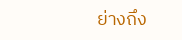ย่างถึง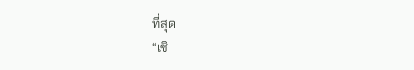ที่สุด
“เชิ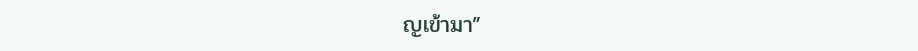ญเข้ามา”